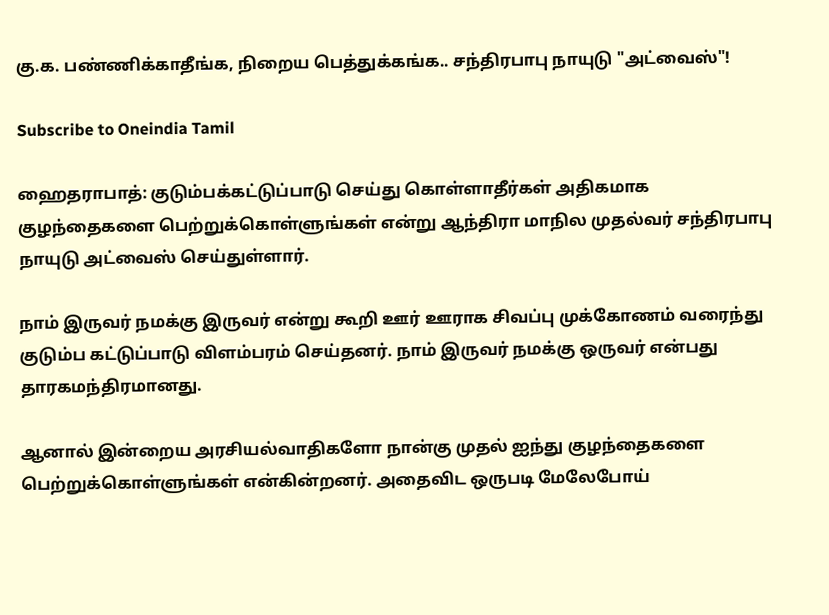கு.க. பண்ணிக்காதீங்க, நிறைய பெத்துக்கங்க.. சந்திரபாபு நாயுடு "அட்வைஸ்"!

Subscribe to Oneindia Tamil

ஹைதராபாத்: குடும்பக்கட்டுப்பாடு செய்து கொள்ளாதீர்கள் அதிகமாக குழந்தைகளை பெற்றுக்கொள்ளுங்கள் என்று ஆந்திரா மாநில முதல்வர் சந்திரபாபு நாயுடு அட்வைஸ் செய்துள்ளார்.

நாம் இருவர் நமக்கு இருவர் என்று கூறி ஊர் ஊராக சிவப்பு முக்கோணம் வரைந்து குடும்ப கட்டுப்பாடு விளம்பரம் செய்தனர். நாம் இருவர் நமக்கு ஒருவர் என்பது தாரகமந்திரமானது.

ஆனால் இன்றைய அரசியல்வாதிகளோ நான்கு முதல் ஐந்து குழந்தைகளை பெற்றுக்கொள்ளுங்கள் என்கின்றனர். அதைவிட ஒருபடி மேலேபோய்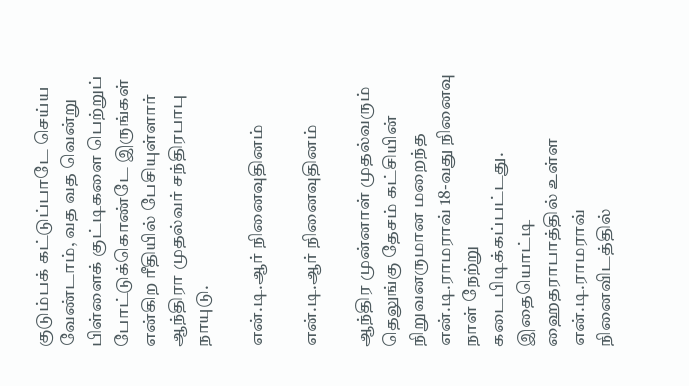குடும்பக் கட்டுப்பாடே செய்ய வேண்டாம், வத வத வென்று பிள்ளைக் குட்டிகளை பெற்றுப் போட்டுக்கொண்டே இருங்கள் என்கிற ரீதியில் பேசியுள்ளார் ஆந்திரா முதல்வர் சந்திரபாபு நாயுடு.

என்.டி.ஆர் நினைவுதினம்

என்.டி.ஆர் நினைவுதினம்

ஆந்திர முன்னாள் முதல்வரும் தெலுங்கு தேசம் கட்சியின் நிறுவனருமான மறைந்த என்.டி.ராமராவ் 18-வது நினைவு நாள் நேற்று கடைபிடிக்கப்பட்டது. இதையொட்டி ஹைதராபாத்தில் உள்ள என்.டி.ராமராவ் நினைவிடத்தில்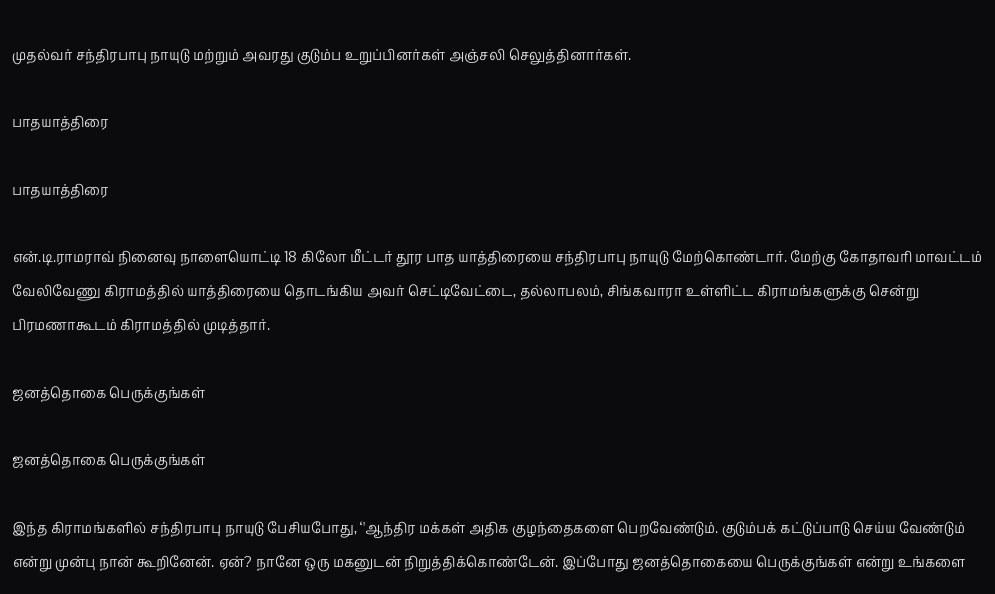முதல்வர் சந்திரபாபு நாயுடு மற்றும் அவரது குடும்ப உறுப்பினர்கள் அஞ்சலி செலுத்தினார்கள்.

பாதயாத்திரை

பாதயாத்திரை

என்.டி.ராமராவ் நினைவு நாளையொட்டி 18 கிலோ மீட்டர் தூர பாத யாத்திரையை சந்திரபாபு நாயுடு மேற்கொண்டார். மேற்கு கோதாவரி மாவட்டம் வேலிவேணு கிராமத்தில் யாத்திரையை தொடங்கிய அவர் செட்டிவேட்டை, தல்லாபலம், சிங்கவாரா உள்ளிட்ட கிராமங்களுக்கு சென்று பிரமணாகூடம் கிராமத்தில் முடித்தார்.

ஜனத்தொகை பெருக்குங்கள்

ஜனத்தொகை பெருக்குங்கள்

இந்த கிராமங்களில் சந்திரபாபு நாயுடு பேசியபோது, ‘'ஆந்திர மக்கள் அதிக குழந்தைகளை பெறவேண்டும். குடும்பக் கட்டுப்பாடு செய்ய வேண்டும் என்று முன்பு நான் கூறினேன். ஏன்? நானே ஒரு மகனுடன் நிறுத்திக்கொண்டேன். இப்போது ஜனத்தொகையை பெருக்குங்கள் என்று உங்களை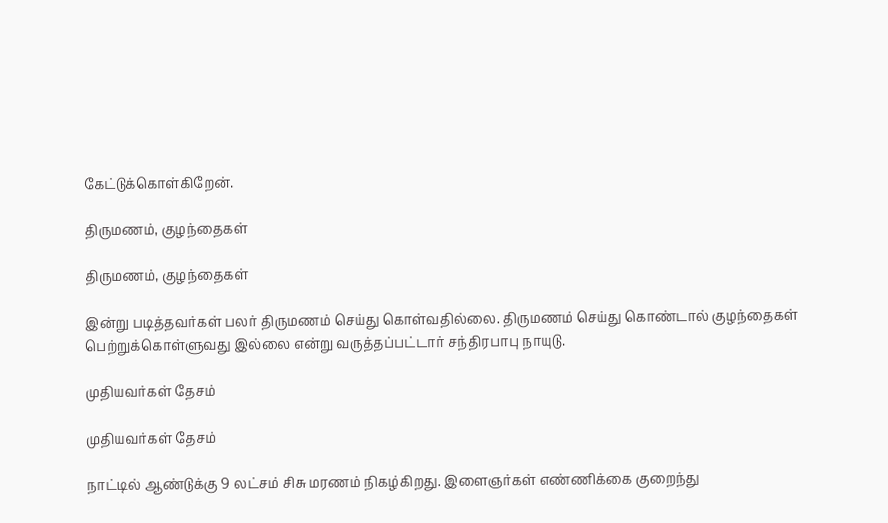கேட்டுக்கொள்கிறேன்.

திருமணம், குழந்தைகள்

திருமணம், குழந்தைகள்

இன்று படித்தவர்கள் பலர் திருமணம் செய்து கொள்வதில்லை. திருமணம் செய்து கொண்டால் குழந்தைகள் பெற்றுக்கொள்ளுவது இல்லை என்று வருத்தப்பட்டார் சந்திரபாபு நாயுடு.

முதியவர்கள் தேசம்

முதியவர்கள் தேசம்

நாட்டில் ஆண்டுக்கு 9 லட்சம் சிசு மரணம் நிகழ்கிறது. இளைஞர்கள் எண்ணிக்கை குறைந்து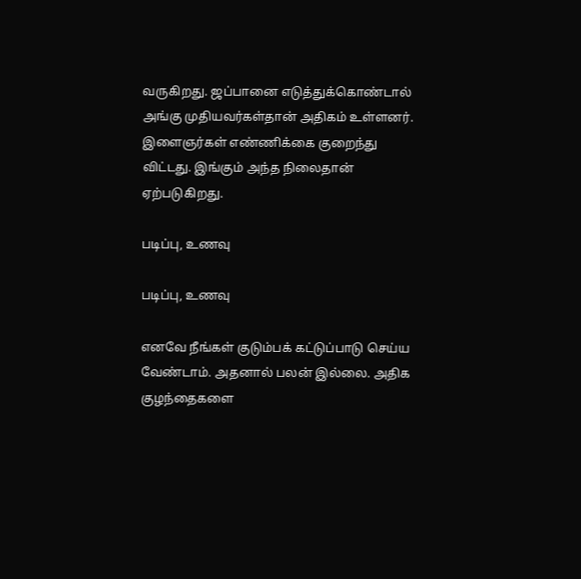வருகிறது. ஜப்பானை எடுத்துக்கொண்டால் அங்கு முதியவர்கள்தான் அதிகம் உள்ளனர். இளைஞர்கள் எண்ணிக்கை குறைந்து விட்டது. இங்கும் அந்த நிலைதான் ஏற்படுகிறது.

படிப்பு, உணவு

படிப்பு, உணவு

எனவே நீங்கள் குடும்பக் கட்டுப்பாடு செய்ய வேண்டாம். அதனால் பலன் இல்லை. அதிக குழந்தைகளை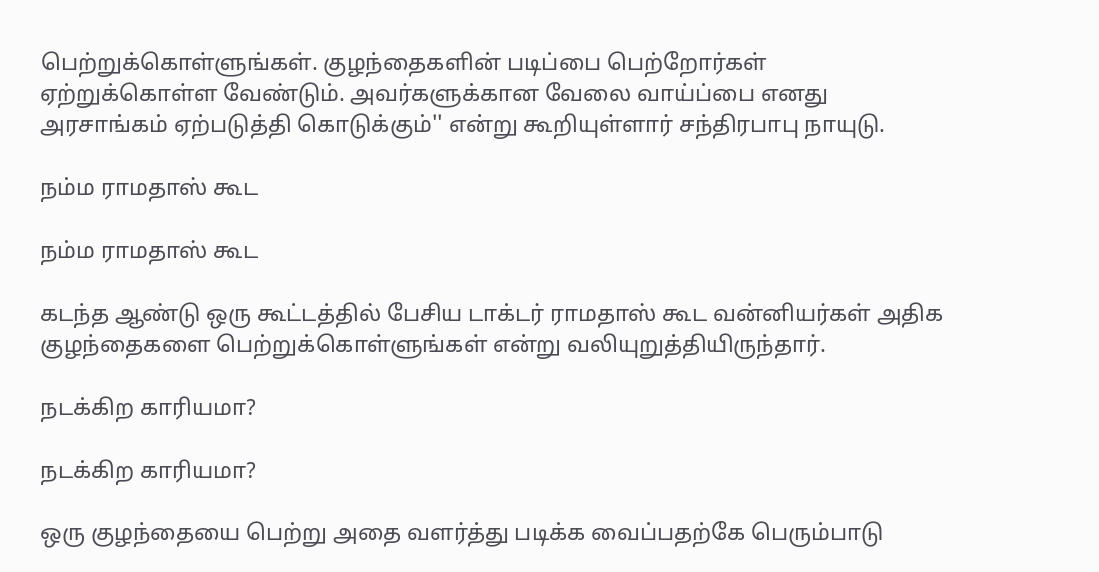பெற்றுக்கொள்ளுங்கள். குழந்தைகளின் படிப்பை பெற்றோர்கள் ஏற்றுக்கொள்ள வேண்டும். அவர்களுக்கான வேலை வாய்ப்பை எனது அரசாங்கம் ஏற்படுத்தி கொடுக்கும்'' என்று கூறியுள்ளார் சந்திரபாபு நாயுடு.

நம்ம ராமதாஸ் கூட

நம்ம ராமதாஸ் கூட

கடந்த ஆண்டு ஒரு கூட்டத்தில் பேசிய டாக்டர் ராமதாஸ் கூட வன்னியர்கள் அதிக குழந்தைகளை பெற்றுக்கொள்ளுங்கள் என்று வலியுறுத்தியிருந்தார்.

நடக்கிற காரியமா?

நடக்கிற காரியமா?

ஒரு குழந்தையை பெற்று அதை வளர்த்து படிக்க வைப்பதற்கே பெரும்பாடு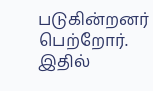படுகின்றனர் பெற்றோர். இதில்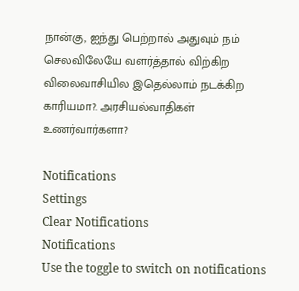நான்கு, ஐந்து பெற்றால் அதுவும் நம் செலவிலேயே வளர்த்தால் விற்கிற விலைவாசியில இதெல்லாம் நடக்கிற காரியமா?. அரசியல்வாதிகள் உணர்வார்களா?

Notifications
Settings
Clear Notifications
Notifications
Use the toggle to switch on notifications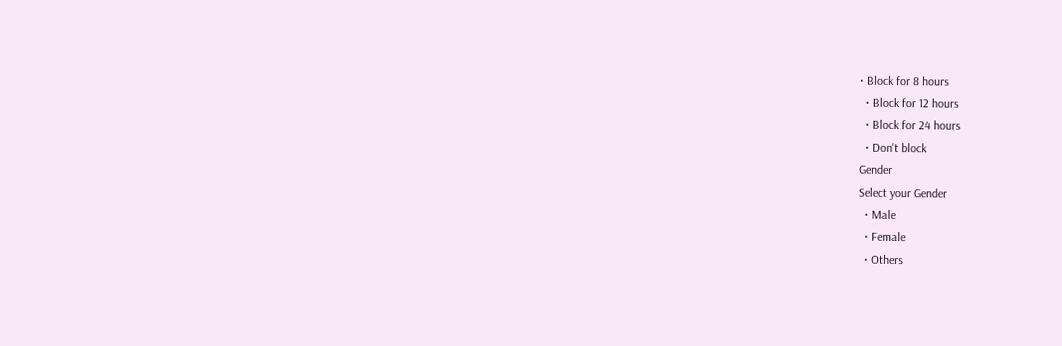• Block for 8 hours
  • Block for 12 hours
  • Block for 24 hours
  • Don't block
Gender
Select your Gender
  • Male
  • Female
  • Others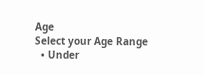Age
Select your Age Range
  • Under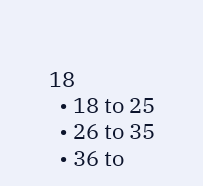18
  • 18 to 25
  • 26 to 35
  • 36 to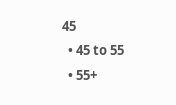45
  • 45 to 55
  • 55+